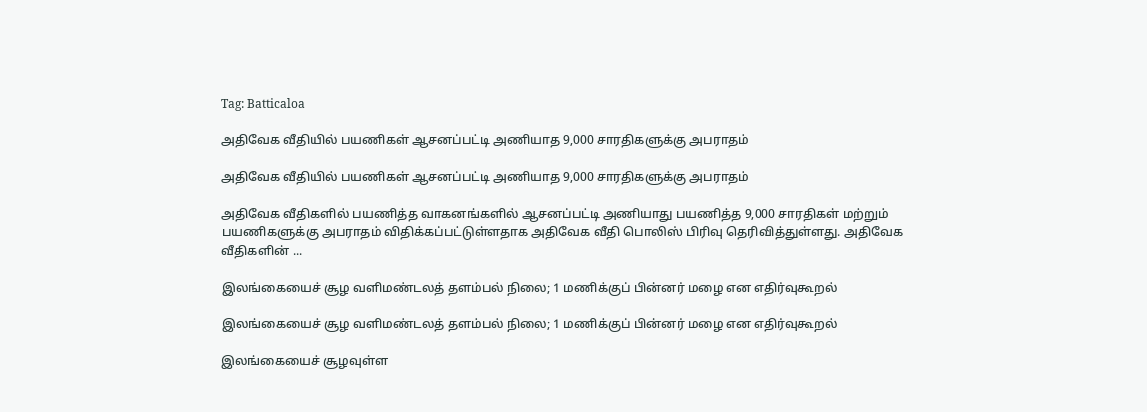Tag: Batticaloa

அதிவேக வீதியில் பயணிகள் ஆசனப்பட்டி அணியாத 9,000 சாரதிகளுக்கு அபராதம்

அதிவேக வீதியில் பயணிகள் ஆசனப்பட்டி அணியாத 9,000 சாரதிகளுக்கு அபராதம்

அதிவேக வீதிகளில் பயணித்த வாகனங்களில் ஆசனப்பட்டி அணியாது பயணித்த 9,000 சாரதிகள் மற்றும் பயணிகளுக்கு அபராதம் விதிக்கப்பட்டுள்ளதாக அதிவேக வீதி பொலிஸ் பிரிவு தெரிவித்துள்ளது. அதிவேக வீதிகளின் ...

இலங்கையைச் சூழ வளிமண்டலத் தளம்பல் நிலை; 1 மணிக்குப் பின்னர் மழை என எதிர்வுகூறல்

இலங்கையைச் சூழ வளிமண்டலத் தளம்பல் நிலை; 1 மணிக்குப் பின்னர் மழை என எதிர்வுகூறல்

இலங்கையைச் சூழவுள்ள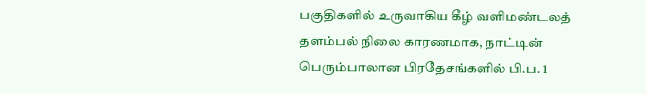பகுதிகளில் உருவாகிய கீழ் வளிமண்டலத் தளம்பல் நிலை காரணமாக, நாட்டின் பெரும்பாலான பிரதேசங்களில் பி.ப. 1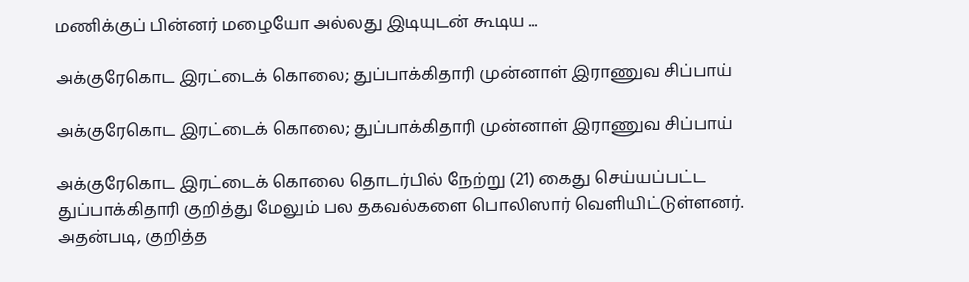மணிக்குப் பின்னர் மழையோ அல்லது இடியுடன் கூடிய ...

அக்குரேகொட இரட்டைக் கொலை; துப்பாக்கிதாரி முன்னாள் இராணுவ சிப்பாய்

அக்குரேகொட இரட்டைக் கொலை; துப்பாக்கிதாரி முன்னாள் இராணுவ சிப்பாய்

அக்குரேகொட இரட்டைக் கொலை தொடர்பில் நேற்று (21) கைது செய்யப்பட்ட துப்பாக்கிதாரி குறித்து மேலும் பல தகவல்களை பொலிஸார் வெளியிட்டுள்ளனர். அதன்படி, குறித்த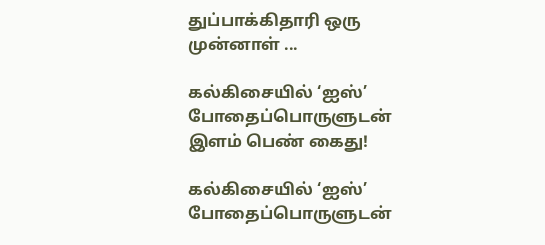துப்பாக்கிதாரி ஒரு முன்னாள் ...

கல்கிசையில் ‘ஐஸ்’ போதைப்பொருளுடன் இளம் பெண் கைது!

கல்கிசையில் ‘ஐஸ்’ போதைப்பொருளுடன்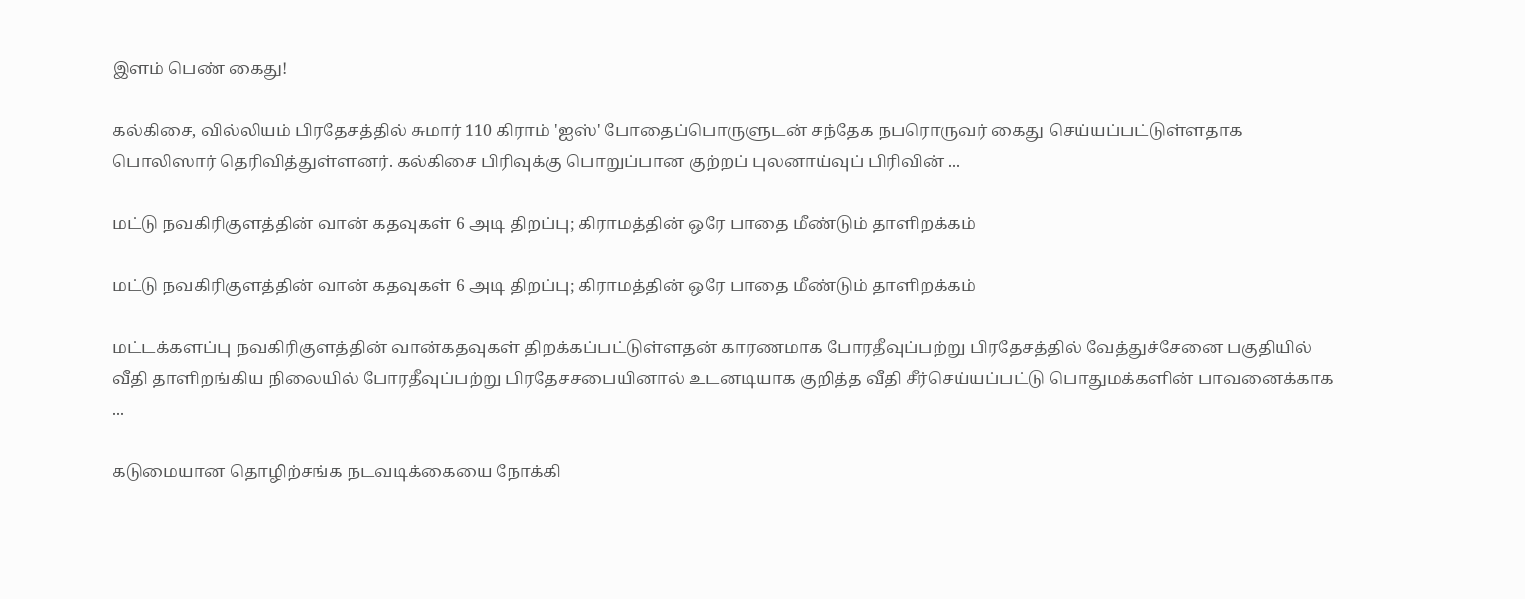இளம் பெண் கைது!

கல்கிசை, வில்லியம் பிரதேசத்தில் சுமார் 110 கிராம் 'ஐஸ்' போதைப்பொருளுடன் சந்தேக நபரொருவர் கைது செய்யப்பட்டுள்ளதாக பொலிஸார் தெரிவித்துள்ளனர். கல்கிசை பிரிவுக்கு பொறுப்பான குற்றப் புலனாய்வுப் பிரிவின் ...

மட்டு நவகிரிகுளத்தின் வான் கதவுகள் 6 அடி திறப்பு; கிராமத்தின் ஒரே பாதை மீண்டும் தாளிறக்கம்

மட்டு நவகிரிகுளத்தின் வான் கதவுகள் 6 அடி திறப்பு; கிராமத்தின் ஒரே பாதை மீண்டும் தாளிறக்கம்

மட்டக்களப்பு நவகிரிகுளத்தின் வான்கதவுகள் திறக்கப்பட்டுள்ளதன் காரணமாக போரதீவுப்பற்று பிரதேசத்தில் வேத்துச்சேனை பகுதியில் வீதி தாளிறங்கிய நிலையில் போரதீவுப்பற்று பிரதேசசபையினால் உடனடியாக குறித்த வீதி சீர்செய்யப்பட்டு பொதுமக்களின் பாவனைக்காக ...

கடுமையான தொழிற்சங்க நடவடிக்கையை நோக்கி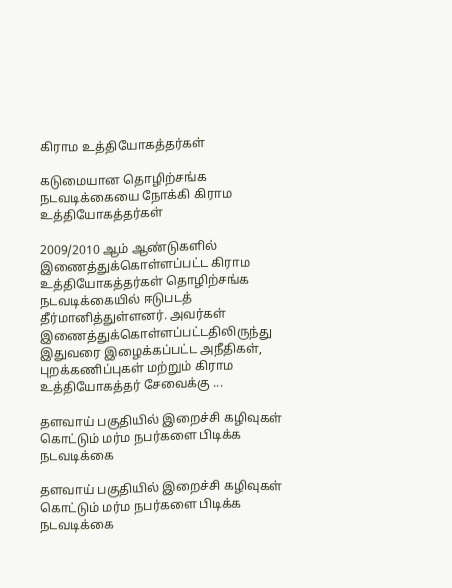கிராம உத்தியோகத்தர்கள்

கடுமையான தொழிற்சங்க நடவடிக்கையை நோக்கி கிராம உத்தியோகத்தர்கள்

2009/2010 ஆம் ஆண்டுகளில் இணைத்துக்கொள்ளப்பட்ட கிராம உத்தியோகத்தர்கள் தொழிற்சங்க நடவடிக்கையில் ஈடுபடத் தீர்மானித்துள்ளனர். அவர்கள் இணைத்துக்கொள்ளப்பட்டதிலிருந்து இதுவரை இழைக்கப்பட்ட அநீதிகள், புறக்கணிப்புகள் மற்றும் கிராம உத்தியோகத்தர் சேவைக்கு ...

தளவாய் பகுதியில் இறைச்சி கழிவுகள் கொட்டும் மர்ம நபர்களை பிடிக்க நடவடிக்கை

தளவாய் பகுதியில் இறைச்சி கழிவுகள் கொட்டும் மர்ம நபர்களை பிடிக்க நடவடிக்கை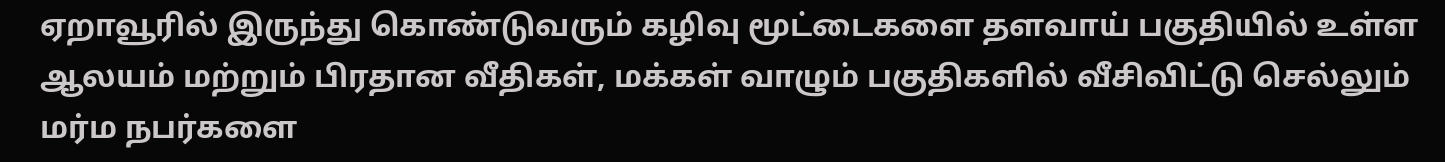ஏறாவூரில் இருந்து கொண்டுவரும் கழிவு மூட்டைகளை தளவாய் பகுதியில் உள்ள ஆலயம் மற்றும் பிரதான வீதிகள், மக்கள் வாழும் பகுதிகளில் வீசிவிட்டு செல்லும் மர்ம நபர்களை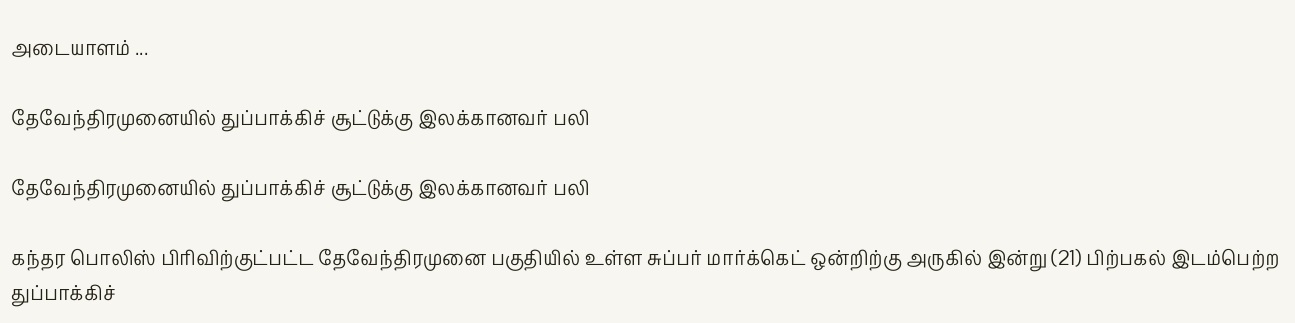அடையாளம் ...

தேவேந்திரமுனையில் துப்பாக்கிச் சூட்டுக்கு இலக்கானவர் பலி

தேவேந்திரமுனையில் துப்பாக்கிச் சூட்டுக்கு இலக்கானவர் பலி

கந்தர பொலிஸ் பிரிவிற்குட்பட்ட தேவேந்திரமுனை பகுதியில் உள்ள சுப்பர் மார்க்கெட் ஒன்றிற்கு அருகில் இன்று (21) பிற்பகல் இடம்பெற்ற துப்பாக்கிச்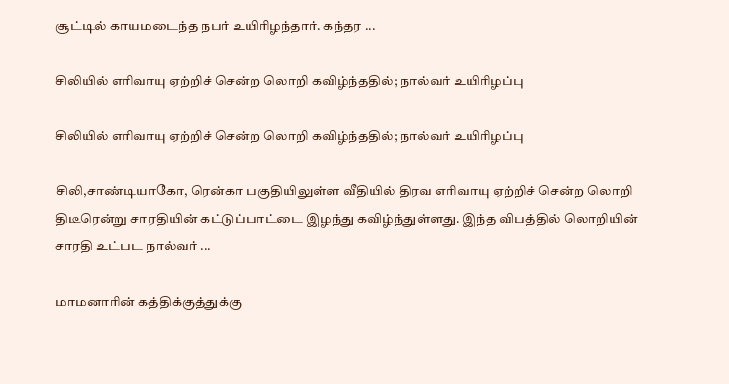சூட்டில் காயமடைந்த நபர் உயிரிழந்தார். கந்தர ...

சிலியில் எரிவாயு ஏற்றிச் சென்ற லொறி கவிழ்ந்ததில்; நால்வர் உயிரிழப்பு

சிலியில் எரிவாயு ஏற்றிச் சென்ற லொறி கவிழ்ந்ததில்; நால்வர் உயிரிழப்பு

சிலி,சாண்டியாகோ, ரென்கா பகுதியிலுள்ள வீதியில் திரவ எரிவாயு ஏற்றிச் சென்ற லொறி திடீரென்று சாரதியின் கட்டுப்பாட்டை இழந்து கவிழ்ந்துள்ளது. இந்த விபத்தில் லொறியின் சாரதி உட்பட நால்வர் ...

மாமனாரின் கத்திக்குத்துக்கு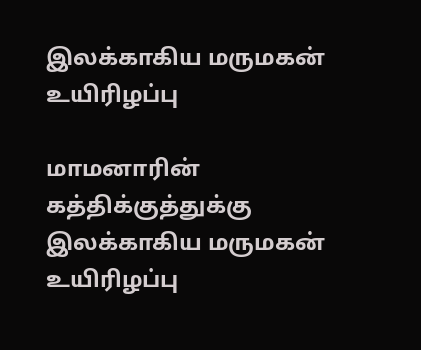இலக்காகிய மருமகன் உயிரிழப்பு

மாமனாரின் கத்திக்குத்துக்கு இலக்காகிய மருமகன் உயிரிழப்பு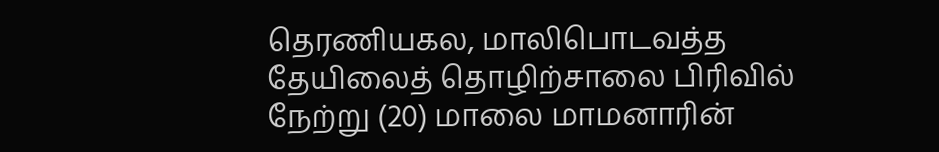தெரணியகல, மாலிபொடவத்த தேயிலைத் தொழிற்சாலை பிரிவில் நேற்று (20) மாலை மாமனாரின்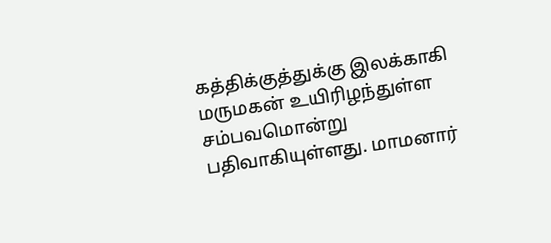கத்திக்குத்துக்கு இலக்காகி மருமகன் உயிரிழந்துள்ள சம்பவமொன்று பதிவாகியுள்ளது. மாமனார்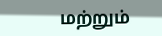மற்றும்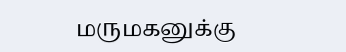மருமகனுக்கு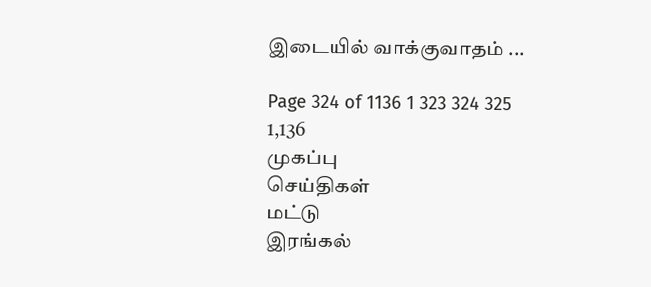இடையில் வாக்குவாதம் ...

Page 324 of 1136 1 323 324 325 1,136
முகப்பு
செய்திகள்
மட்டு
இரங்கல்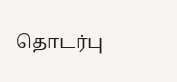தொடர்பு